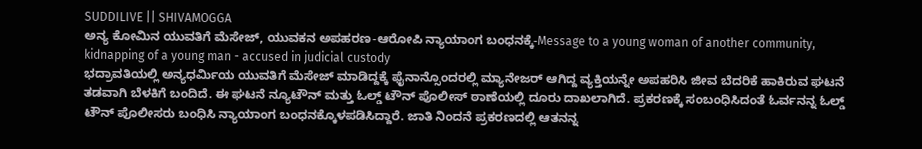SUDDILIVE || SHIVAMOGGA
ಅನ್ಯ ಕೋಮಿನ ಯುವತಿಗೆ ಮೆಸೇಜ್, ಯುವಕನ ಅಪಹರಣ-ಆರೋಪಿ ನ್ಯಾಯಾಂಗ ಬಂಧನಕ್ಕೆ-Message to a young woman of another community, kidnapping of a young man - accused in judicial custody
ಭದ್ರಾವತಿಯಲ್ಲಿ ಅನ್ಯಧರ್ಮಿಯ ಯುವತಿಗೆ ಮೆಸೇಜ್ ಮಾಡಿದ್ದಕ್ಕೆ ಫೈನಾನ್ಸೊಂದರಲ್ಲಿ ಮ್ಯಾನೇಜರ್ ಆಗಿದ್ದ ವ್ಯಕ್ತಿಯನ್ನೇ ಅಪಹರಿಸಿ ಜೀವ ಬೆದರಿಕೆ ಹಾಕಿರುವ ಘಟನೆ ತಡವಾಗಿ ಬೆಳಕಿಗೆ ಬಂದಿದೆ. ಈ ಘಟನೆ ನ್ಯೂಟೌನ್ ಮತ್ತು ಓಲ್ಡ್ ಟೌನ್ ಪೊಲೀಸ್ ಠಾಣೆಯಲ್ಲಿ ದೂರು ದಾಖಲಾಗಿದೆ. ಪ್ರಕರಣಕ್ಕೆ ಸಂಬಂಧಿಸಿದಂತೆ ಓರ್ವನನ್ನ ಓಲ್ಡ್ ಟೌನ್ ಪೊಲೀಸರು ಬಂಧಿಸಿ ನ್ಯಾಯಾಂಗ ಬಂಧನಕ್ಕೊಳಪಡಿಸಿದ್ದಾರೆ. ಜಾತಿ ನಿಂದನೆ ಪ್ರಕರಣದಲ್ಲಿ ಆತನನ್ನ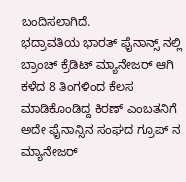ಬಂದಿಸಲಾಗಿದೆ.
ಭದ್ರಾವತಿಯ ಭಾರತ್ ಫೈನಾನ್ಸ್ ನಲ್ಲಿ ಬ್ರಾಂಚ್ ಕ್ರೆಡಿಟ್ ಮ್ಯಾನೇಜರ್ ಆಗಿ ಕಳೆದ 8 ತಿಂಗಳಿಂದ ಕೆಲಸ ಮಾಡಿಕೊಂಡಿದ್ದ ಕಿರಣ್ ಎಂಬತನಿಗೆ ಅದೇ ಫೈನಾನ್ಸಿನ ಸಂಘದ ಗ್ರೂಪ್ ನ ಮ್ಯಾನೇಜರ್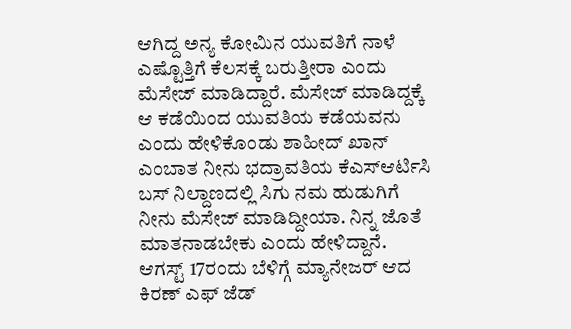ಆಗಿದ್ದ ಅನ್ಯ ಕೋಮಿನ ಯುವತಿಗೆ ನಾಳೆ ಎಷ್ಟೊತ್ತಿಗೆ ಕೆಲಸಕ್ಕೆ ಬರುತ್ತೀರಾ ಎಂದು ಮೆಸೇಜ್ ಮಾಡಿದ್ದಾರೆ. ಮೆಸೇಜ್ ಮಾಡಿದ್ದಕ್ಕೆ ಆ ಕಡೆಯಿಂದ ಯುವತಿಯ ಕಡೆಯವನು ಎಂದು ಹೇಳಿಕೊಂಡು ಶಾಹೀದ್ ಖಾನ್ ಎಂಬಾತ ನೀನು ಭದ್ರಾವತಿಯ ಕೆಎಸ್ಆರ್ಟಿಸಿ ಬಸ್ ನಿಲ್ದಾಣದಲ್ಲಿ ಸಿಗು ನಮ ಹುಡುಗಿಗೆ ನೀನು ಮೆಸೇಜ್ ಮಾಡಿದ್ದೀಯಾ. ನಿನ್ನ ಜೊತೆ ಮಾತನಾಡಬೇಕು ಎಂದು ಹೇಳಿದ್ದಾನೆ.
ಆಗಸ್ಟ್ 17ರಂದು ಬೆಳಿಗ್ಗೆ ಮ್ಯಾನೇಜರ್ ಆದ ಕಿರಣ್ ಎಫ್ ಜೆಡ್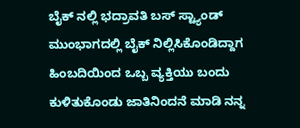ಬೈಕ್ ನಲ್ಲಿ ಭದ್ರಾವತಿ ಬಸ್ ಸ್ಟ್ಯಾಂಡ್ ಮುಂಭಾಗದಲ್ಲಿ ಬೈಕ್ ನಿಲ್ಲಿಸಿಕೊಂಡಿದ್ದಾಗ ಹಿಂಬದಿಯಿಂದ ಒಬ್ಬ ವ್ಯಕ್ತಿಯು ಬಂದು ಕುಳಿತುಕೊಂಡು ಜಾತಿನಿಂದನೆ ಮಾಡಿ ನನ್ನ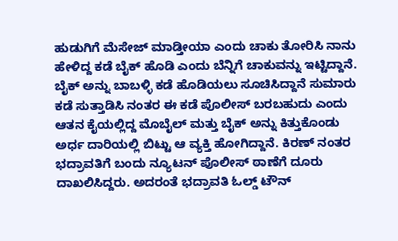ಹುಡುಗಿಗೆ ಮೆಸೇಜ್ ಮಾಡ್ತೀಯಾ ಎಂದು ಚಾಕು ತೋರಿಸಿ ನಾನು ಹೇಳಿದ್ದ ಕಡೆ ಬೈಕ್ ಹೊಡಿ ಎಂದು ಬೆನ್ನಿಗೆ ಚಾಕುವನ್ನು ಇಟ್ಟಿದ್ದಾನೆ.
ಬೈಕ್ ಅನ್ನು ಬಾಬಳ್ಳಿ ಕಡೆ ಹೊಡಿಯಲು ಸೂಚಿಸಿದ್ದಾನೆ ಸುಮಾರು ಕಡೆ ಸುತ್ತಾಡಿಸಿ ನಂತರ ಈ ಕಡೆ ಪೊಲೀಸ್ ಬರಬಹುದು ಎಂದು ಆತನ ಕೈಯಲ್ಲಿದ್ದ ಮೊಬೈಲ್ ಮತ್ತು ಬೈಕ್ ಅನ್ನು ಕಿತ್ತುಕೊಂಡು ಅರ್ಧ ದಾರಿಯಲ್ಲಿ ಬಿಟ್ಟು ಆ ವ್ಯಕ್ತಿ ಹೋಗಿದ್ದಾನೆ. ಕಿರಣ್ ನಂತರ ಭದ್ರಾವತಿಗೆ ಬಂದು ನ್ಯೂಟನ್ ಪೊಲೀಸ್ ಠಾಣೆಗೆ ದೂರು ದಾಖಲಿಸಿದ್ದರು. ಅದರಂತೆ ಭದ್ರಾವತಿ ಓಲ್ಡ್ ಟೌನ್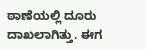ಠಾಣೆಯಲ್ಲಿ ದೂರು ದಾಖಲಾಗಿತ್ತು. ಈಗ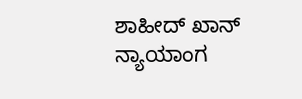ಶಾಹೀದ್ ಖಾನ್ ನ್ಯಾಯಾಂಗ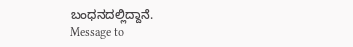ಬಂಧನದಲ್ಲಿದ್ದಾನೆ.
Message to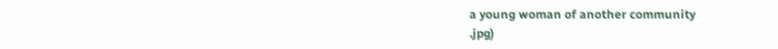a young woman of another community
.jpg)